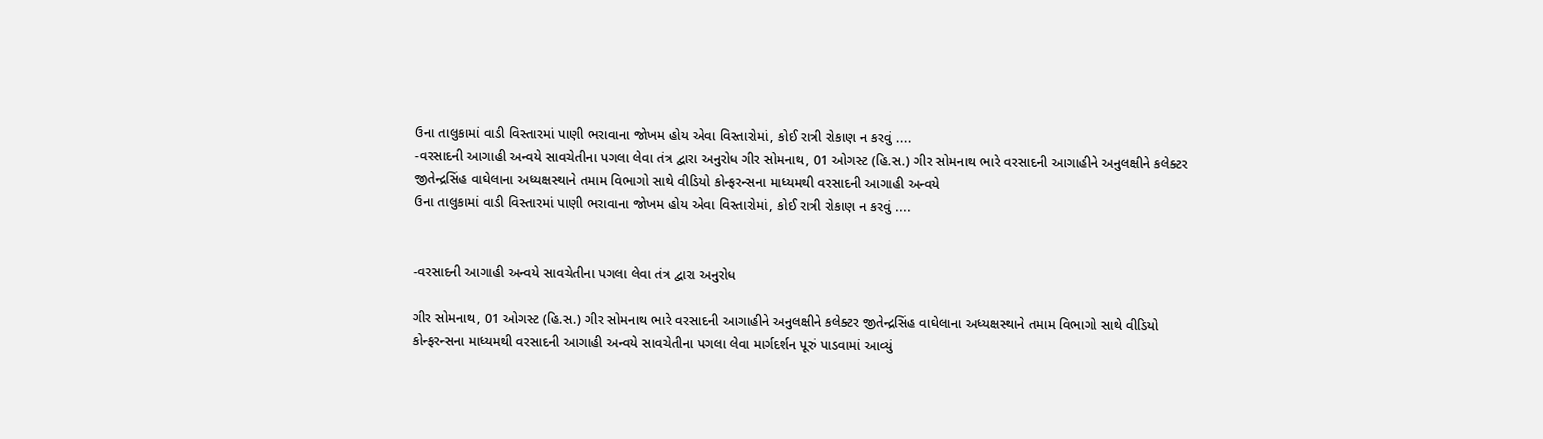ઉના તાલુકામાં વાડી વિસ્તારમાં પાણી ભરાવાના જોખમ હોય એવા વિસ્તારોમાં, કોઈ રાત્રી રોકાણ ન કરવું ....
-વરસાદની આગાહી અન્વયે સાવચેતીના પગલા લેવા તંત્ર દ્વારા અનુરોધ ગીર સોમનાથ, 01 ઓગસ્ટ (હિ.સ.) ગીર સોમનાથ ભારે વરસાદની આગાહીને અનુલક્ષીને કલેક્ટર જીતેન્દ્રસિંહ વાઘેલાના અધ્યક્ષસ્થાને તમામ વિભાગો સાથે વીડિયો કોન્ફરન્સના માધ્યમથી વરસાદની આગાહી અન્વયે
ઉના તાલુકામાં વાડી વિસ્તારમાં પાણી ભરાવાના જોખમ હોય એવા વિસ્તારોમાં, કોઈ રાત્રી રોકાણ ન કરવું ....


-વરસાદની આગાહી અન્વયે સાવચેતીના પગલા લેવા તંત્ર દ્વારા અનુરોધ

ગીર સોમનાથ, 01 ઓગસ્ટ (હિ.સ.) ગીર સોમનાથ ભારે વરસાદની આગાહીને અનુલક્ષીને કલેક્ટર જીતેન્દ્રસિંહ વાઘેલાના અધ્યક્ષસ્થાને તમામ વિભાગો સાથે વીડિયો કોન્ફરન્સના માધ્યમથી વરસાદની આગાહી અન્વયે સાવચેતીના પગલા લેવા માર્ગદર્શન પૂરું પાડવામાં આવ્યું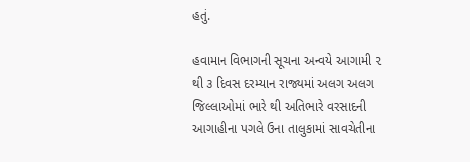હતું.

હવામાન વિભાગની સૂચના અન્વયે આગામી ૨ થી ૩ દિવસ દરમ્યાન રાજ્યમાં અલગ અલગ જિલ્લાઓમાં ભારે થી અતિભારે વરસાદની આગાહીના પગલે ઉના તાલુકામાં સાવચેતીના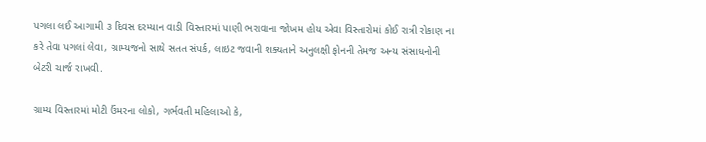પગલા લઈ આગામી ૩ દિવસ દરમ્યાન વાડી વિસ્તારમાં પાણી ભરાવાના જોખમ હોય એવા વિસ્તારોમાં કોઈ રાત્રી રોકાણ ના કરે તેવા પગલાં લેવા, ગ્રામ્યજનો સાથે સતત સંપર્ક, લાઇટ જવાની શક્યતાને અનુલક્ષી ફોનની તેમજ અન્ય સંસાધનોની બેટરી ચાર્જ રાખવી.

ગ્રામ્ય વિસ્તારમાં મોટી ઉંમરના લોકો, ગર્ભવતી મહિલાઓ કે,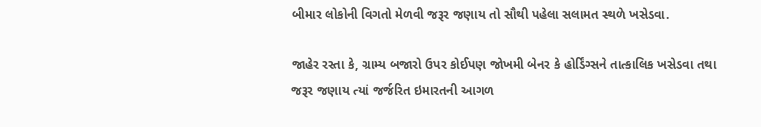બીમાર લોકોની વિગતો મેળવી જરૂર જણાય તો સૌથી પહેલા સલામત સ્થળે ખસેડવા.

જાહેર રસ્તા કે, ગ્રામ્ય બજારો ઉપર કોઈપણ જોખમી બેનર કે હોર્ડિંગ્સને તાત્કાલિક ખસેડવા તથા જરૂર જણાય ત્યાં જર્જરિત ઇમારતની આગળ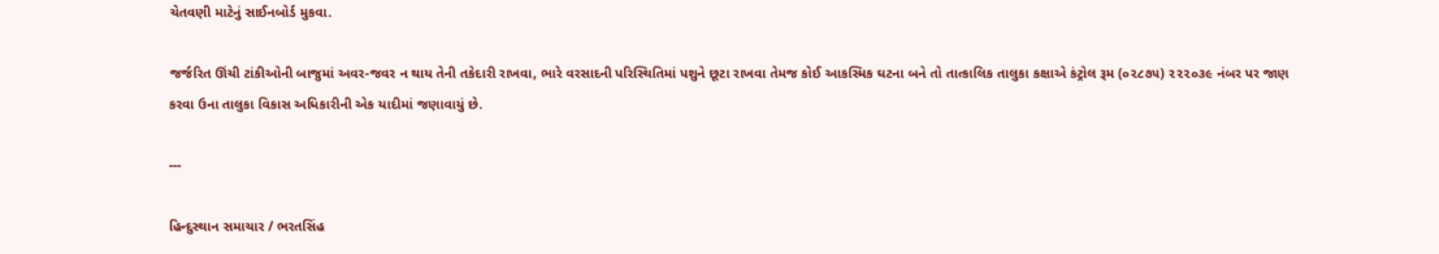ચેતવણી માટેનું સાઈનબોર્ડ મુકવા.

જર્જરિત ઊંચી ટાંકીઓની બાજુમાં અવર-જવર ન થાય તેની તકેદારી રાખવા, ભારે વરસાદની પરિસ્થિતિમાં પશુને છૂટા રાખવા તેમજ કોઈ આકસ્મિક ઘટના બને તો તાત્કાલિક તાલુકા કક્ષાએ કંટ્રોલ રૂમ (૦૨૮૭૫) ૨૨૨૦૩૯ નંબર પર જાણ કરવા ઉના તાલુકા વિકાસ અધિકારીની એક યાદીમાં જણાવાયું છે.

---

હિન્દુસ્થાન સમાચાર / ભરતસિંહ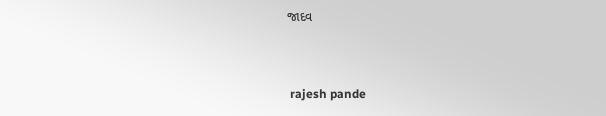જાદવ


 rajesh pande